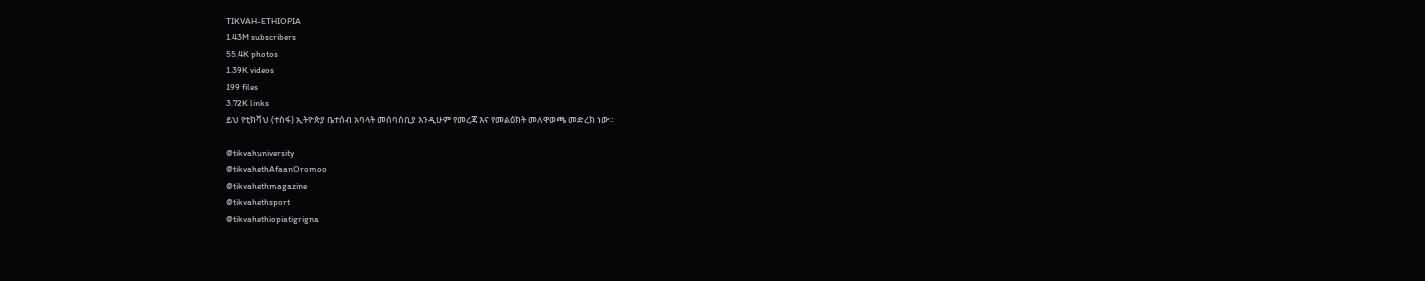TIKVAH-ETHIOPIA
1.43M subscribers
55.4K photos
1.39K videos
199 files
3.72K links
ይህ የቲክቫህ (ተስፋ) ኢትዮጵያ ቤተሰብ አባላት መሰባሰቢያ እንዲሁም የመረጃ እና የመልዕክት መለዋወጫ መድረክ ነው።

@tikvahuniversity
@tikvahethAfaanOromoo
@tikvahethmagazine
@tikvahethsport
@tikvahethiopiatigrigna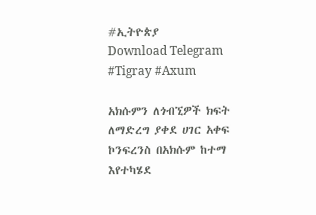#ኢትዮጵያ
Download Telegram
#Tigray #Axum

አክሱምን ለጎብኚዎች ክፍት ለማድረግ ያቀደ ሀገር አቀፍ ኮንፍረንስ በአክሱም ከተማ እየተካሄደ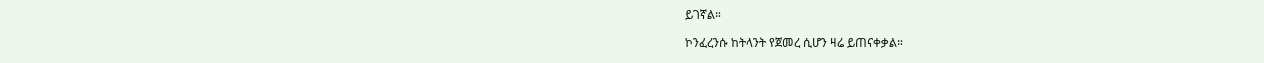ይገኛል።

ኮንፈረንሱ ከትላንት የጀመረ ሲሆን ዛሬ ይጠናቀቃል።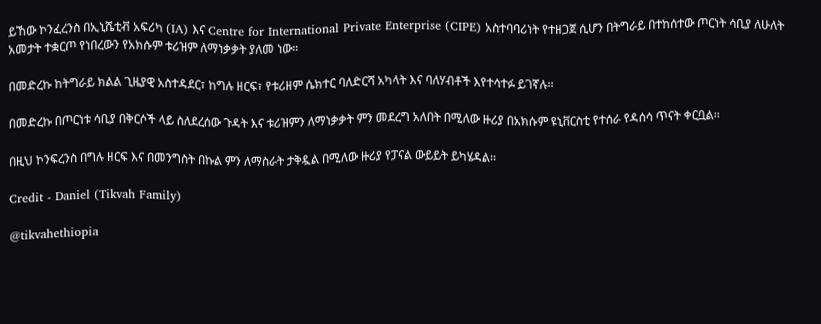ይኸው ኮንፈረንስ በኢኒሼቲቭ አፍሪካ (IA) እና Centre for International Private Enterprise (CIPE) አስተባባሪነት የተዘጋጀ ሲሆን በትግራይ በተከሰተው ጦርነት ሳቢያ ለሁለት አመታት ተቋርጦ የነበረውን የአክሱም ቱሪዝም ለማነቃቃት ያለመ ነው።

በመድረኩ ከትግራይ ክልል ጊዜያዊ አስተዳደር፣ ከግሉ ዘርፍ፣ የቱሪዘም ሴክተር ባለድርሻ አካላት እና ባለሃብቶች እየተሳተፉ ይገኛሉ፡፡

በመድረኩ በጦርነቱ ሳቢያ በቅርሶች ላይ ስለደረሰው ጉዳት እና ቱሪዝምን ለማነቃቃት ምን መደረግ አለበት በሚለው ዙሪያ በአክሱም ዩኒቨርስቲ የተሰራ የዳሰሳ ጥናት ቀርቧል፡፡

በዚህ ኮንፍረንስ በግሉ ዘርፍ እና በመንግስት በኩል ምን ለማስራት ታቅዷል በሚለው ዙሪያ የፓናል ውይይት ይካሄዳል፡፡

Credit - Daniel (Tikvah Family)

@tikvahethiopia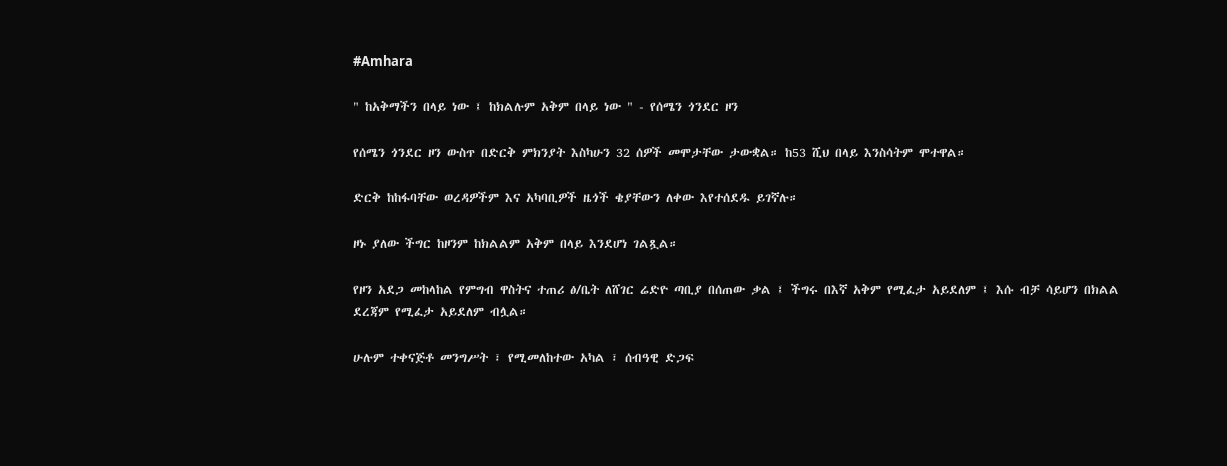#Amhara

" ከአቅማችን በላይ ነው ፤ ከክልሉም አቅም በላይ ነው " - የሰሜን ጎንደር ዞን

የሰሜን ጎንደር ዞን ውስጥ በድርቅ ምክንያት እስካሁን 32 ሰዎች መሞታቸው ታውቋል። ከ53 ሺህ በላይ እንስሳትም ሞተዋል።

ድርቅ ከከፋባቸው ወረዳዎችም እና አካባቢዎች ዜጎች ቄያቸውን ለቀው እየተሰደዱ ይገኛሉ።

ዞኑ ያለው ችግር ከዞንም ከክልልም አቅም በላይ እንደሆነ ገልጿል።

የዞን አደጋ መከላከል የምግብ ዋስትና ተጠሪ ፅ/ቤት ለሸገር ሬድዮ ጣቢያ በሰጠው ቃል ፤ ችግሩ በእኛ አቅም የሚፈታ አይደለም ፤ እሱ ብቻ ሳይሆን በክልል ደረጃም የሚፈታ አይደለም ብሏል።

ሁሉም ተቀናጅቶ መንግሥት ፣ የሚመለከተው አካል ፣ ሰብዓዊ ድጋፍ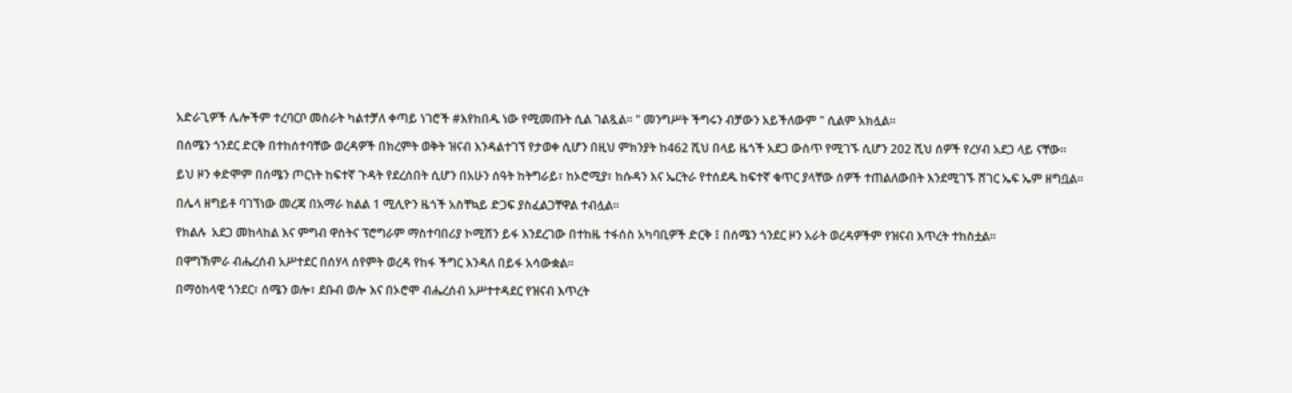አድራጊዎች ሌሎችም ተረባርቦ መስራት ካልተቻለ ቀጣይ ነገሮች #እየከበዱ ነው የሚመጡት ሲል ገልጿል። " መንግሥት ችግሩን ብቻውን አይችለውም " ሲልም አክሏል።

በሰሜን ጎንደር ድርቅ በተከሰተባቸው ወረዳዎች በክረምት ወቅት ዝናብ እንዳልተገኘ የታወቀ ሲሆን በዚህ ምክንያት ከ462 ሺህ በላይ ዜጎች አደጋ ውስጥ የሚገኙ ሲሆን 202 ሺህ ሰዎች የረሃብ አደጋ ላይ ናቸው።

ይህ ዞን ቀድሞም በሰሜን ጦርነት ከፍተኛ ጉዳት የደረሰበት ሲሆን በአሁን ሰዓት ከትግራይ፣ ከኦሮሚያ፣ ከሱዳን እና ኤርትራ የተሰደዱ ከፍተኛ ቁጥር ያላቸው ሰዎች ተጠልለውበት እንደሚገኙ ሸገር ኤፍ ኤም ዘግቧል።

በሌላ ዘግይቶ ባገኘነው መረጃ በአማራ ክልል 1 ሚሊዮን ዜጎች አስቸኳይ ድጋፍ ያስፈልጋቸዋል ተብሏል።

የክልሉ  አደጋ መከላከል እና ምግብ ዋስትና ፕሮግራም ማስተባበሪያ ኮሚሽን ይፋ እንደረገው በተከዜ ተፋሰስ አካባቢዎች ድርቅ ፤ በሰሜን ጎንደር ዞን አራት ወረዳዎችም የዝናብ እጥረት ተከስቷል።

በዋግኽምራ ብሔረሰብ አሥተደር በሰሃላ ሰየምት ወረዳ የከፋ ችግር እንዳለ በይፋ አሳውቋል።

በማዕከላዊ ጎንደር፣ ሰሜን ወሎ፣ ደቡብ ወሎ እና በኦሮሞ ብሔረሰብ አሥተተዳደር የዝናብ እጥረት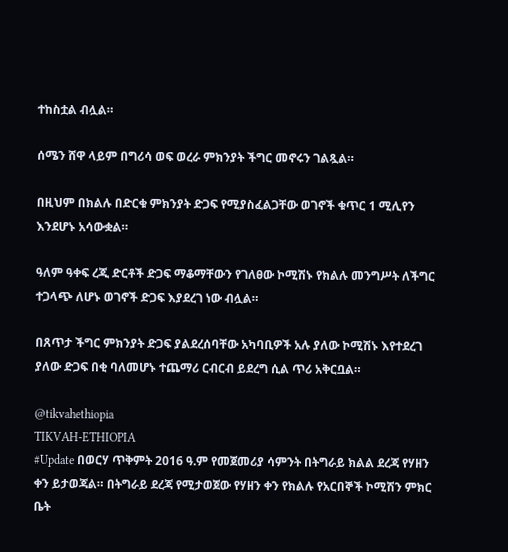ተከስቷል ብሏል።

ሰሜን ሸዋ ላይም በግሪሳ ወፍ ወረራ ምክንያት ችግር መኖሩን ገልጿል።

በዚህም በክልሉ በድርቁ ምክንያት ድጋፍ የሚያስፈልጋቸው ወገኖች ቁጥር 1 ሚሊየን እንደሆኑ አሳውቋል።

ዓለም ዓቀፍ ረጂ ድርቶች ድጋፍ ማቆማቸውን የገለፀው ኮሚሽኑ የክልሉ መንግሥት ለችግር ተጋላጭ ለሆኑ ወገኖች ድጋፍ እያደረገ ነው ብሏል።

በጸጥታ ችግር ምክንያት ድጋፍ ያልደረሰባቸው አካባቢዎች አሉ ያለው ኮሚሽኑ እየተደረገ ያለው ድጋፍ በቂ ባለመሆኑ ተጨማሪ ርብርብ ይደረግ ሲል ጥሪ አቅርቧል።

@tikvahethiopia
TIKVAH-ETHIOPIA
#Update በወርሃ ጥቅምት 2016 ዓ.ም የመጀመሪያ ሳምንት በትግራይ ክልል ደረጃ የሃዘን ቀን ይታወጃል። በትግራይ ደረጃ የሚታወጀው የሃዘን ቀን የክልሉ የአርበኞች ኮሚሽን ምክር ቤት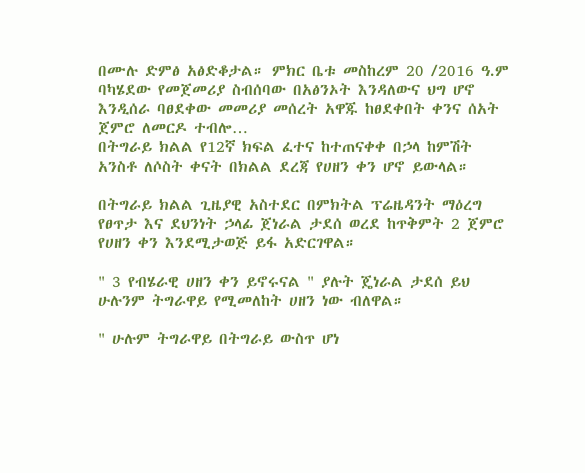በሙሉ ድምፅ አፅድቆታል። ምክር ቤቱ መስከረም 20 /2016 ዓ.ም ባካሄደው የመጀመሪያ ስብሰባው በአፅንኦት እንዳለውና ህግ ሆኖ እንዲሰራ ባፀደቀው መመሪያ መሰረት አዋጁ ከፀደቀበት ቀንና ሰአት ጀምሮ ለመርዶ ተብሎ…
በትግራይ ክልል የ12ኛ ክፍል ፈተና ከተጠናቀቀ በኃላ ከምሽት አንስቶ ለሶስት ቀናት በክልል ደረጃ የሀዘን ቀን ሆኖ ይውላል።

በትግራይ ክልል ጊዜያዊ አስተደር በምክትል ፕሬዜዳንት ማዕረግ የፀጥታ እና ደህንነት ኃላፊ ጀነራል ታደሰ ወረደ ከጥቅምት 2 ጀምሮ የሀዘን ቀን እንደሚታወጅ ይፋ አድርገዋል።

" 3 የብሄራዊ ሀዘን ቀን ይኖሩናል " ያሉት ጄነራል ታደሰ ይህ ሁሉንም ትግራዋይ የሚመለከት ሀዘን ነው ብለዋል።

" ሁሉም ትግራዋይ በትግራይ ውስጥ ሆነ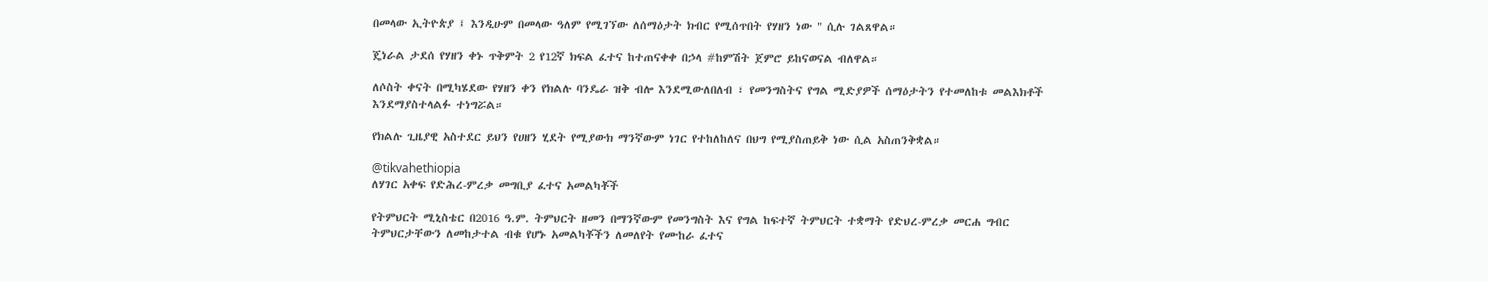በመላው ኢትዮጵያ ፤ እንዲሁም በመላው ዓለም የሚገኘው ለሰማዕታት ክብር የሚሰጥበት የሃዘን ነው " ሲሉ ገልጸዋል።

ጄነራል ታደሰ የሃዘን ቀኑ ጥቅምት 2 የ12ኛ ክፍል ፈተና ከተጠናቀቀ በኃላ #ከምሽት ጀምሮ ይከናወናል ብለዋል።

ለሶስት ቀናት በሚካሄደው የሃዘን ቀን የክልሉ ባንዴራ ዝቅ ብሎ እንደሚውለበለብ ፣ የመንግስትና የግል ሚድያዎች ሰማዕታትን የተመለከቱ መልእክቶች እንደማያስተላልፉ ተነግሯል።

የክልሉ ጊዜያዊ አስተደር ይህን የሀዘን ሂደት የሚያውክ ማንኛውም ነገር የተከለከለና በህግ የሚያስጠይቅ ነው ሲል አስጠንቅቋል።

@tikvahethiopia
ለሃገር አቀፍ የድሕረ-ምረቃ መግቢያ ፈተና አመልካቾች

የትምህርት ሚኒስቴር በ2016 ዓ.ም. ትምህርት ዘመን በማንኛውም የመንግስት እና የግል ከፍተኛ ትምህርት ተቋማት የድህረ-ምረቃ መርሐ ግብር ትምህርታቸውን ለመከታተል ብቁ የሆኑ አመልካቾችን ለመለየት የሙከራ ፈተና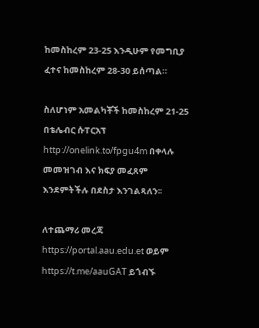ከመስከረም 23-25 እንዲሁም የመግቢያ ፈተና ከመስከረም 28-30 ይሰጣል።

ስለሆነም አመልካቾች ከመስከረም 21-25 በቴሌብር ሱፐርአፕ http://onelink.to/fpgu4m በቀላሉ መመዝገብ እና ክፍያ መፈጸም እንደምትችሉ በደስታ እንገልጻለን፡፡

ለተጨማሪ መረጃ https://portal.aau.edu.et ወይም https://t.me/aauGAT ይጎብኙ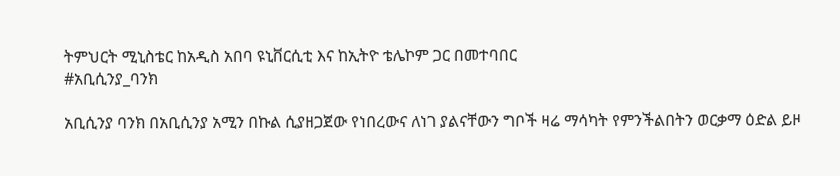ትምህርት ሚኒስቴር ከአዲስ አበባ ዩኒቨርሲቲ እና ከኢትዮ ቴሌኮም ጋር በመተባበር
#አቢሲንያ_ባንክ

አቢሲንያ ባንክ በአቢሲንያ አሚን በኩል ሲያዘጋጀው የነበረውና ለነገ ያልናቸውን ግቦች ዛሬ ማሳካት የምንችልበትን ወርቃማ ዕድል ይዞ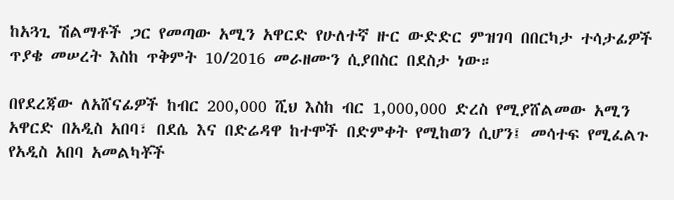ከአጓጊ ሽልማቶች ጋር የመጣው አሚን አዋርድ የሁለተኛ ዙር ውድድር ምዝገባ በበርካታ ተሳታፊዎች ጥያቄ መሠረት እስከ ጥቅምት 10/2016 መራዘሙን ሲያበስር በደስታ ነው።

በየደረጃው ለአሸናፊዎች ከብር 200,000 ሺህ እስከ ብር 1,000,000 ድረስ የሚያሸልመው አሚን አዋርድ በአዲስ አበባ፣ በደሴ እና በድሬዳዋ ከተሞች በድምቀት የሚከወን ሲሆን፤ መሳተፍ የሚፈልጉ የአዲስ አበባ አመልካቾች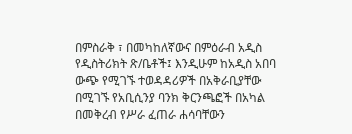በምስራቅ ፣ በመካከለኛውና በምዕራብ አዲስ የዲስትሪክት ጽ/ቤቶች፤ እንዲሁም ከአዲስ አበባ ውጭ የሚገኙ ተወዳዳሪዎች በአቅራቢያቸው በሚገኙ የአቢሲንያ ባንክ ቅርንጫፎች በአካል በመቅረብ የሥራ ፈጠራ ሐሳባቸውን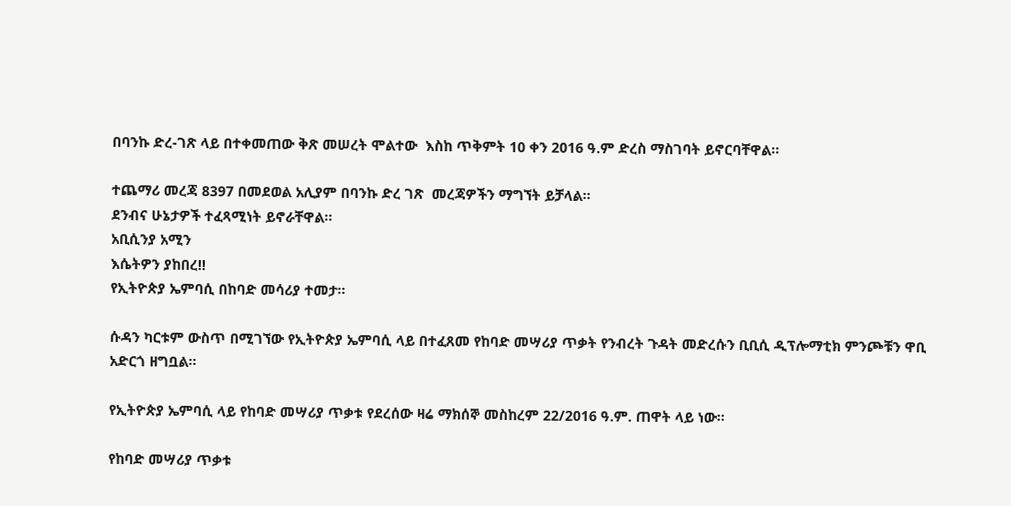በባንኩ ድረ-ገጽ ላይ በተቀመጠው ቅጽ መሠረት ሞልተው  እስከ ጥቅምት 10 ቀን 2016 ዓ.ም ድረስ ማስገባት ይኖርባቸዋል፡፡

ተጨማሪ መረጃ 8397 በመደወል አሊያም በባንኩ ድረ ገጽ  መረጃዎችን ማግኘት ይቻላል፡፡
ደንብና ሁኔታዎች ተፈጻሚነት ይኖራቸዋል፡፡
አቢሲንያ አሚን
እሴትዎን ያከበረ!!
የኢትዮጵያ ኤምባሲ በከባድ መሳሪያ ተመታ።

ሱዳን ካርቱም ውስጥ በሚገኘው የኢትዮጵያ ኤምባሲ ላይ በተፈጸመ የከባድ መሣሪያ ጥቃት የንብረት ጉዳት መድረሱን ቢቢሲ ዲፕሎማቲክ ምንጮቹን ዋቢ አድርጎ ዘግቧል።

የኢትዮጵያ ኤምባሲ ላይ የከባድ መሣሪያ ጥቃቱ የደረሰው ዛሬ ማክሰኞ መስከረም 22/2016 ዓ.ም. ጠዋት ላይ ነው።

የከባድ መሣሪያ ጥቃቱ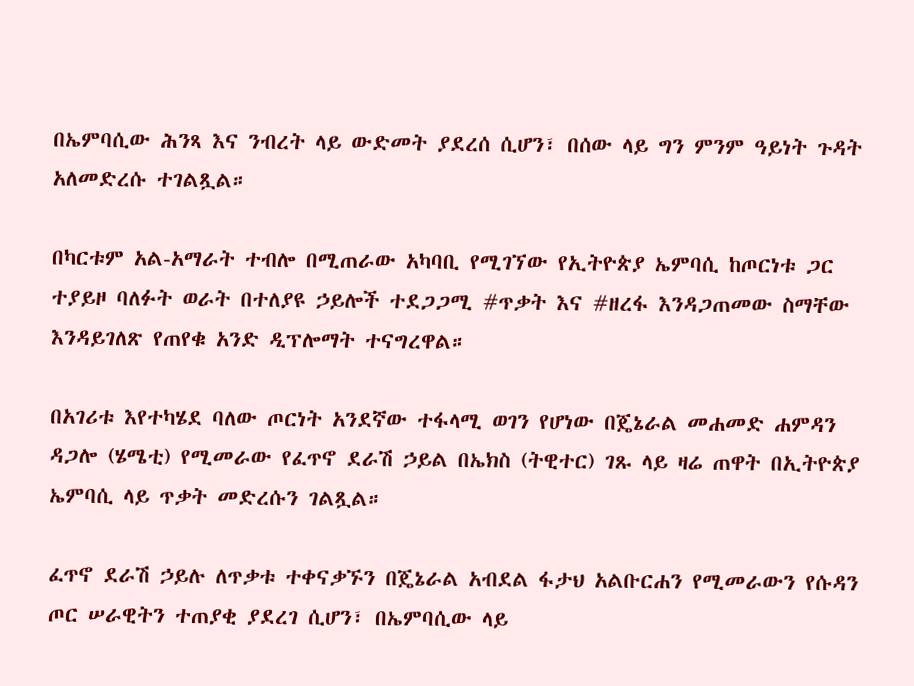በኤምባሲው ሕንጻ እና ንብረት ላይ ውድመት ያደረሰ ሲሆን፣ በሰው ላይ ግን ምንም ዓይነት ጉዳት አለመድረሱ ተገልጿል።

በካርቱም አል-አማራት ተብሎ በሚጠራው አካባቢ የሚገኘው የኢትዮጵያ ኤምባሲ ከጦርነቱ ጋር ተያይዞ ባለፉት ወራት በተለያዩ ኃይሎች ተደጋጋሚ #ጥቃት እና #ዘረፋ እንዳጋጠመው ስማቸው እንዳይገለጽ የጠየቁ አንድ ዲፕሎማት ተናግረዋል።

በአገሪቱ እየተካሄደ ባለው ጦርነት አንደኛው ተፋላሚ ወገን የሆነው በጄኔራል መሐመድ ሐምዳን ዳጋሎ (ሄሜቲ) የሚመራው የፈጥኖ ደራሽ ኃይል በኤክስ (ትዊተር) ገጹ ላይ ዛሬ ጠዋት በኢትዮጵያ ኤምባሲ ላይ ጥቃት መድረሱን ገልጿል።

ፈጥኖ ደራሽ ኃይሉ ለጥቃቱ ተቀናቃኙን በጄኔራል አብደል ፋታህ አልቡርሐን የሚመራውን የሱዳን ጦር ሠራዊትን ተጠያቂ ያደረገ ሲሆን፣ በኤምባሲው ላይ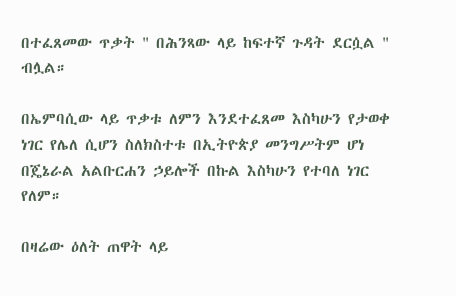በተፈጸመው ጥቃት " በሕንጻው ላይ ከፍተኛ ጉዳት ደርሷል " ብሏል።

በኤምባሲው ላይ ጥቃቱ ለምን እንደተፈጸመ እስካሁን የታወቀ ነገር የሌለ ሲሆን ስለክስተቱ በኢትዮጵያ መንግሥትም ሆነ በጄኔራል አልቡርሐን ኃይሎች በኩል እስካሁን የተባለ ነገር የለም።

በዛሬው ዕለት ጠዋት ላይ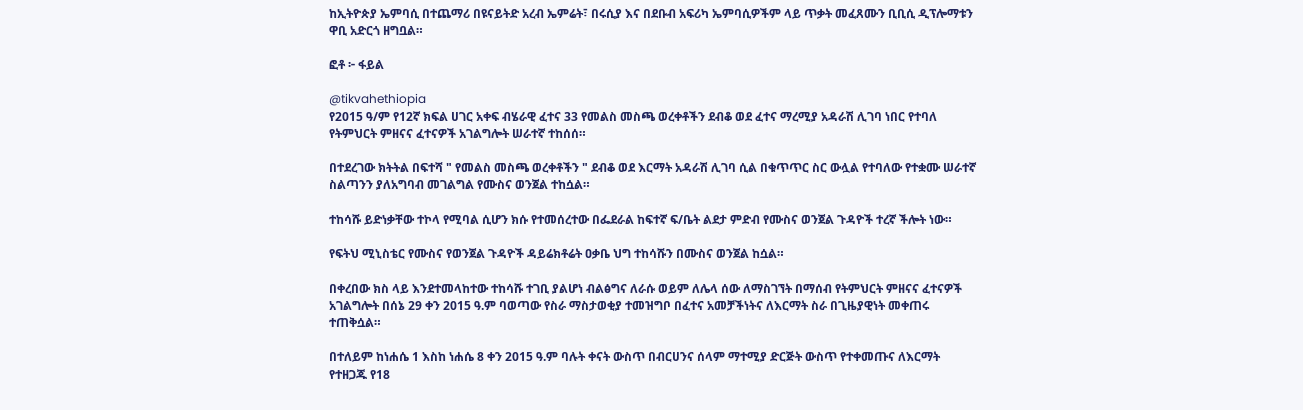ከኢትዮጵያ ኤምባሲ በተጨማሪ በዩናይትድ አረብ ኤምሬት፣ በሩሲያ እና በደቡብ አፍሪካ ኤምባሲዎችም ላይ ጥቃት መፈጸሙን ቢቢሲ ዲፕሎማቱን ዋቢ አድርጎ ዘግቧል።

ፎቶ ፦ ፋይል

@tikvahethiopia
የ2015 ዓ/ም የ12ኛ ክፍል ሀገር አቀፍ ብሄራዊ ፈተና 33 የመልስ መስጫ ወረቀቶችን ደብቆ ወደ ፈተና ማረሚያ አዳራሽ ሊገባ ነበር የተባለ የትምህርት ምዘናና ፈተናዎች አገልግሎት ሠራተኛ ተከሰሰ።

በተደረገው ክትትል በፍተሻ " የመልስ መስጫ ወረቀቶችን " ደብቆ ወደ እርማት አዳራሽ ሊገባ ሲል በቁጥጥር ስር ውሏል የተባለው የተቋሙ ሠራተኛ ስልጣንን ያለአግባብ መገልግል የሙስና ወንጀል ተከሷል።

ተከሳሹ ይድነቃቸው ተኮላ የሚባል ሲሆን ክሱ የተመሰረተው በፌደራል ከፍተኛ ፍ/ቤት ልደታ ምድብ የሙስና ወንጀል ጉዳዮች ተረኛ ችሎት ነው።

የፍትህ ሚኒስቴር የሙስና የወንጀል ጉዳዮች ዳይሬክቶሬት ዐቃቤ ህግ ተከሳሹን በሙስና ወንጀል ከሷል።

በቀረበው ክስ ላይ እንደተመላከተው ተከሳሹ ተገቢ ያልሆነ ብልፅግና ለራሱ ወይም ለሌላ ሰው ለማስገኘት በማሰብ የትምህርት ምዘናና ፈተናዎች አገልግሎት በሰኔ 29 ቀን 2015 ዓ.ም ባወጣው የስራ ማስታወቂያ ተመዝግቦ በፈተና አመቻችነትና ለእርማት ስራ በጊዜያዊነት መቀጠሩ ተጠቅሷል።

በተለይም ከነሐሴ 1 እስከ ነሐሴ 8 ቀን 2015 ዓ.ም ባሉት ቀናት ውስጥ በብርሀንና ሰላም ማተሚያ ድርጅት ውስጥ የተቀመጡና ለእርማት የተዘጋጁ የ18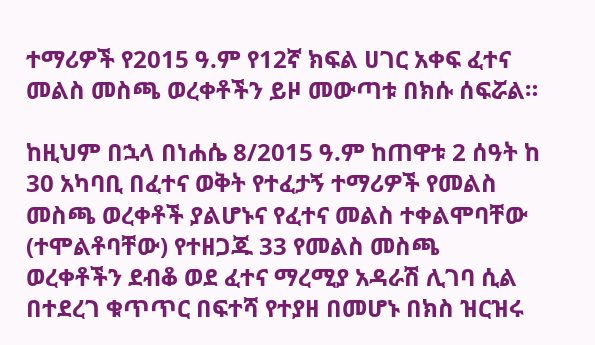ተማሪዎች የ2015 ዓ.ም የ12ኛ ክፍል ሀገር አቀፍ ፈተና መልስ መስጫ ወረቀቶችን ይዞ መውጣቱ በክሱ ሰፍሯል።

ከዚህም በኋላ በነሐሴ 8/2015 ዓ.ም ከጠዋቱ 2 ሰዓት ከ 30 አካባቢ በፈተና ወቅት የተፈታኝ ተማሪዎች የመልስ መስጫ ወረቀቶች ያልሆኑና የፈተና መልስ ተቀልሞባቸው (ተሞልቶባቸው) የተዘጋጁ 33 የመልስ መስጫ ወረቀቶችን ደብቆ ወደ ፈተና ማረሚያ አዳራሽ ሊገባ ሲል በተደረገ ቁጥጥር በፍተሻ የተያዘ በመሆኑ በክስ ዝርዝሩ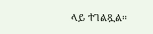ላይ ተገልጿል።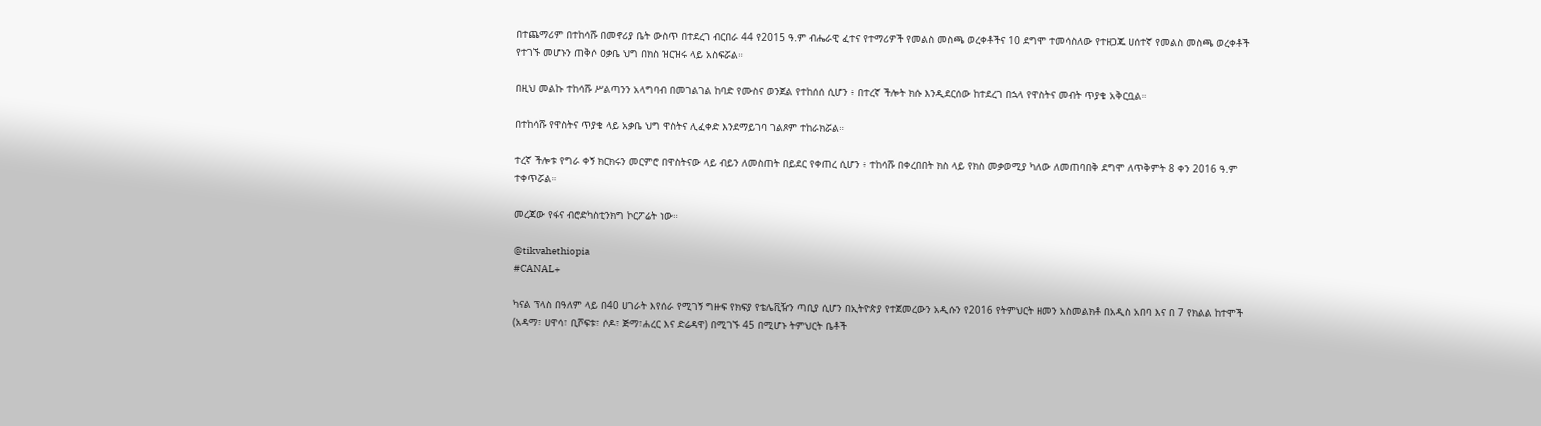በተጨማሪም በተከሳሹ በመኖሪያ ቤት ውስጥ በተደረገ ብርበራ 44 የ2015 ዓ.ም ብሔራዊ ፈተና የተማሪዎች የመልስ መስጫ ወረቀቶችና 10 ደግሞ ተመሳስለው የተዘጋጁ ሀሰተኛ የመልስ መስጫ ወረቀቶች የተገኙ መሆኑን ጠቅሶ ዐቃቤ ህግ በክስ ዝርዝሩ ላይ አስፍሯል።

በዚህ መልኩ ተከሳሹ ሥልጣንን አላግባብ በመገልገል ከባድ የሙስና ወንጀል የተከሰሰ ሲሆን ፥ በተረኛ ችሎት ክሱ እንዲደርሰው ከተደረገ በኋላ የዋስትና መብት ጥያቄ አቅርቧል።

በተከሳሹ የዋስትና ጥያቄ ላይ አቃቤ ህግ ዋስትና ሊፈቀድ እንደማይገባ ገልጾም ተከራክሯል።

ተረኛ ችሎቱ የግራ ቀኝ ክርክሩን መርምሮ በዋስትናው ላይ ብይን ለመስጠት በይደር የቀጠረ ሲሆን ፥ ተከሳሹ በቀረበበት ክስ ላይ የክስ መቃወሚያ ካለው ለመጠባበቅ ደግሞ ለጥቅምት 8 ቀን 2016 ዓ.ም ተቀጥሯል።

መረጃው የፋና ብሮድካስቲንክግ ኮርፖሬት ነው።

@tikvahethiopia
#CANAL+

ካናል ፕላስ በዓለም ላይ በ40 ሀገራት እየሰራ የሚገኝ ግዙፍ የክፍያ የቴሌቪዥን ጣቢያ ሲሆን በኢትዮጵያ የተጀመረውን አዲሱን የ2016 የትምህርት ዘመን አስመልክቶ በአዲስ አበባ እና በ 7 የክልል ከተሞች (አዳማ፣ ሀዋሳ፣ ቢሾፍቱ፣ ሶዶ፣ ጅማ፣ሐረር እና ድሬዳዋ) በሚገኙ 45 በሚሆኑ ትምህርት ቤቶች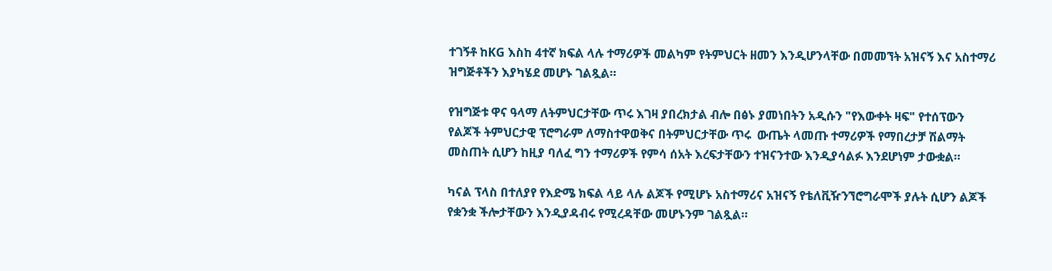ተገኝቶ ከKG እስከ 4ተኛ ክፍል ላሉ ተማሪዎች መልካም የትምህርት ዘመን እንዲሆንላቸው በመመኘት አዝናኝ እና አስተማሪ ዝግጅቶችን እያካሄደ መሆኑ ገልጿል።

የዝግጅቱ ዋና ዓላማ ለትምህርታቸው ጥሩ እገዛ ያበረክታል ብሎ በፅኑ ያመነበትን አዲሱን "የእውቀት ዛፍ" የተሰፕውን የልጆች ትምህርታዊ ፕሮግራም ለማስተዋወቅና በትምህርታቸው ጥሩ  ውጤት ላመጡ ተማሪዎች የማበረታቻ ሽልማት መስጠት ሲሆን ከዚያ ባለፈ ግን ተማሪዎች የምሳ ሰአት እረፍታቸውን ተዝናንተው እንዲያሳልፉ እንደሆነም ታውቋል።

ካናል ፕላስ በተለያየ የእድሜ ክፍል ላይ ላሉ ልጆች የሚሆኑ አስተማሪና አዝናኝ የቴለቪዥንኘሮግራሞች ያሉት ሲሆን ልጆች የቋንቋ ችሎታቸውን እንዲያዳብሩ የሚረዳቸው መሆኑንም ገልጿል።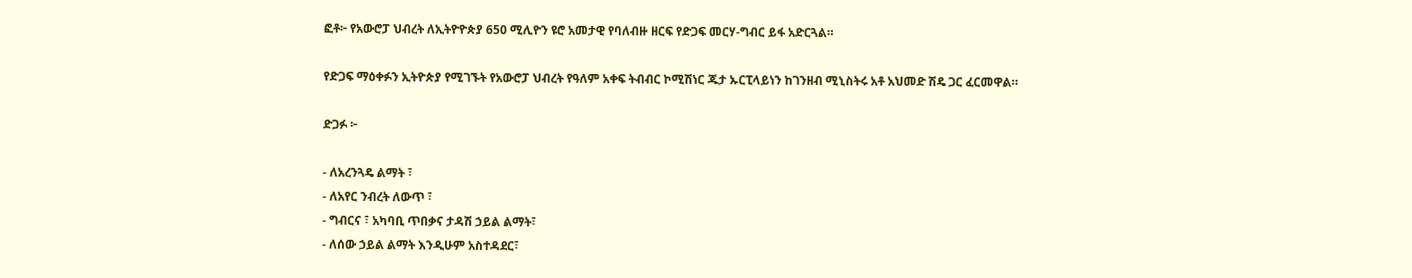ፎቶ፦ የአውሮፓ ህብረት ለኢትዮዮጵያ 650 ሚሊዮን ዩሮ አመታዊ የባለብዙ ዘርፍ የድጋፍ መርሃ-ግብር ይፋ አድርጓል።

የድጋፍ ማዕቀፉን ኢትዮጵያ የሚገኙት የአውሮፓ ህብረት የዓለም አቀፍ ትብብር ኮሚሽነር ጁታ ኡርፒላይነን ከገንዘብ ሚኒስትሩ አቶ አህመድ ሽዴ ጋር ፈርመዋል።

ድጋፉ ፦

- ለአረንጓዴ ልማት ፣
- ለአየር ንብረት ለውጥ ፣
- ግብርና ፣ አካባቢ ጥበቃና ታዳሽ ኃይል ልማት፣
- ለሰው ኃይል ልማት እንዲሁም አስተዳደር፣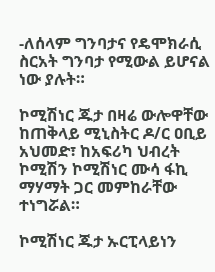-ለሰላም ግንባታና የዴሞክራሲ ስርአት ግንባታ የሚውል ይሆናል ነው ያሉት።

ኮሚሽነር ጁታ በዛሬ ውሎዋቸው  ከጠቅላይ ሚኒስትር ዶ/ር ዐቢይ አህመድ፣ ከአፍሪካ ህብረት ኮሚሽን ኮሚሽነር ሙሳ ፋኪ ማሃማት ጋር መምከራቸው ተነግሯል።

ኮሚሽነር ጁታ ኡርፒላይነን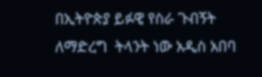በኢትዮጵያ ይፉዊ የስራ ጉብኝት ለማድረግ  ትላንት ነው አዲስ አበባ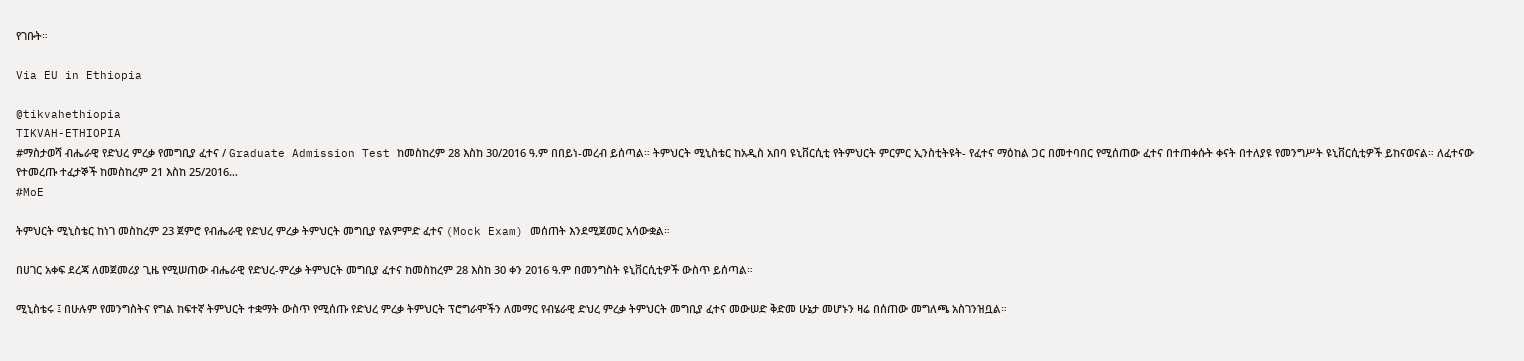የገቡት።

Via EU in Ethiopia

@tikvahethiopia
TIKVAH-ETHIOPIA
#ማስታወሻ ብሔራዊ የድህረ ምረቃ የመግቢያ ፈተና / Graduate Admission Test ከመስከረም 28 እስከ 30/2016 ዓ.ም በበይነ-መረብ ይሰጣል። ትምህርት ሚኒስቴር ከአዲስ አበባ ዩኒቨርሲቲ የትምህርት ምርምር ኢንስቲትዩት- የፈተና ማዕከል ጋር በመተባበር የሚሰጠው ፈተና በተጠቀሱት ቀናት በተለያዩ የመንግሥት ዩኒቨርሲቲዎች ይከናወናል። ለፈተናው የተመረጡ ተፈታኞች ከመስከረም 21 እስከ 25/2016…
#MoE

ትምህርት ሚኒስቴር ከነገ መስከረም 23 ጀምሮ የብሔራዊ የድህረ ምረቃ ትምህርት መግቢያ የልምምድ ፈተና (Mock Exam) መሰጠት እንደሚጀመር አሳውቋል።

በሀገር አቀፍ ደረጃ ለመጀመሪያ ጊዜ የሚሠጠው ብሔራዊ የድህረ-ምረቃ ትምህርት መግቢያ ፈተና ከመስከረም 28 እስከ 30 ቀን 2016 ዓ.ም በመንግስት ዩኒቨርሲቲዎች ውስጥ ይሰጣል።

ሚኒስቴሩ ፤ በሁሉም የመንግስትና የግል ከፍተኛ ትምህርት ተቋማት ውስጥ የሚሰጡ የድህረ ምረቃ ትምህርት ፕሮግራሞችን ለመማር የብሄራዊ ድህረ ምረቃ ትምህርት መግቢያ ፈተና መውሠድ ቅድመ ሁኔታ መሆኑን ዛሬ በሰጠው መግለጫ አስገንዝቧል።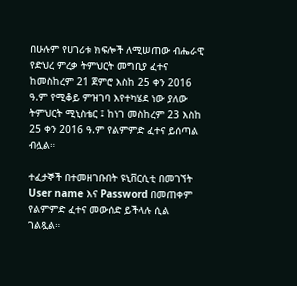በሁሉም የሀገሪቱ ክፍሎች ለሚሠጠው ብሔራዊ የድህረ ምረቃ ትምህርት መግቢያ ፈተና ከመስከረም 21 ጀምሮ እስከ 25 ቀን 2016 ዓ.ም የሚቆይ ምዝገባ እየተካሄደ ነው ያለው ትምህርት ሚኒስቴር ፤ ከነገ መስከረም 23 እስከ 25 ቀን 2016 ዓ.ም የልምምድ ፈተና ይሰጣል ብሏል።

ተፈታኞች በተመዘገቡበት ዩኒቨርሲቲ በመገኘት User name እና Password በመጠቀም የልምምድ ፈተና መውሰድ ይችላሉ ሲል ገልጿል።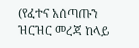(የፈተና አሰጣጡን ዝርዝር መረጃ ከላይ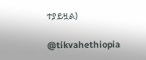ተያይዟል)

@tikvahethiopia